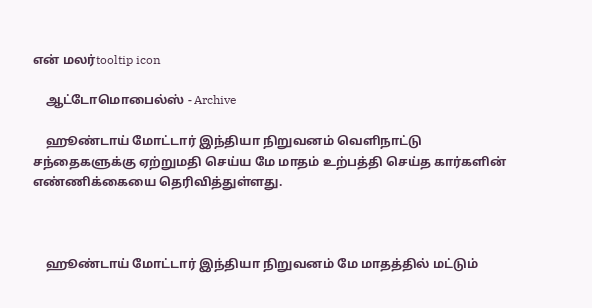என் மலர்tooltip icon

    ஆட்டோமொபைல்ஸ் - Archive

    ஹூண்டாய் மோட்டார் இந்தியா நிறுவனம் வெளிநாட்டு சந்தைகளுக்கு ஏற்றுமதி செய்ய மே மாதம் உற்பத்தி செய்த கார்களின் எண்ணிக்கையை தெரிவித்துள்ளது.



    ஹூண்டாய் மோட்டார் இந்தியா நிறுவனம் மே மாதத்தில் மட்டும்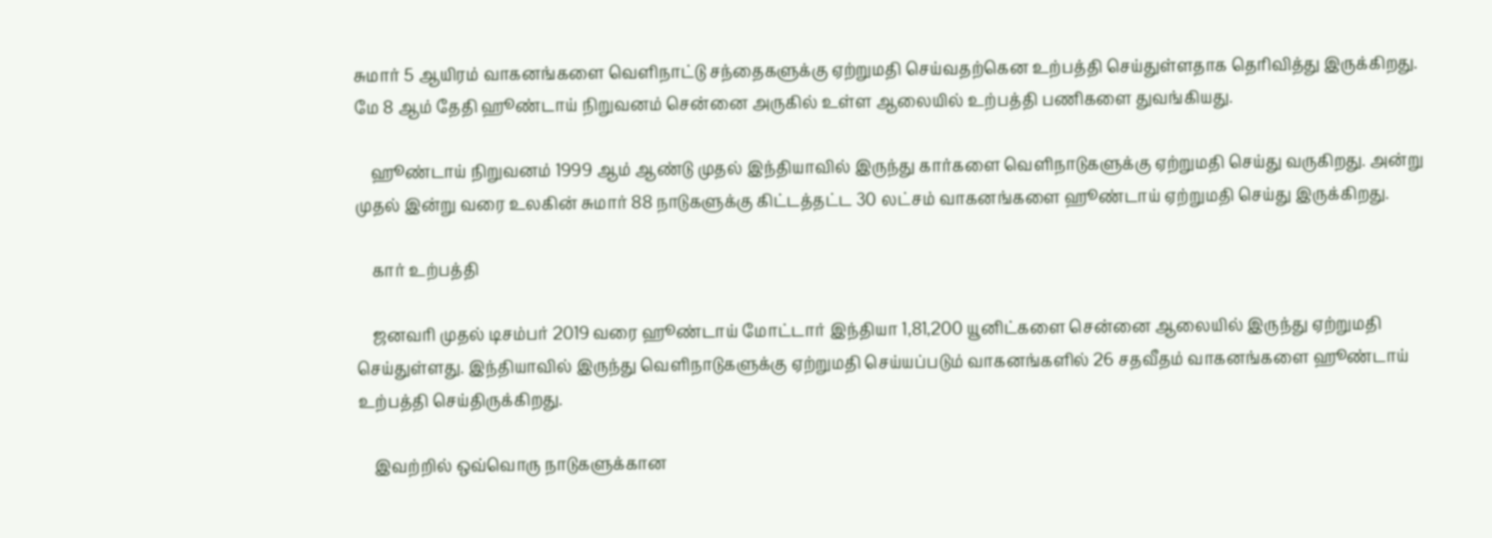சுமார் 5 ஆயிரம் வாகனங்களை வெளிநாட்டு சந்தைகளுக்கு ஏற்றுமதி செய்வதற்கென உற்பத்தி செய்துள்ளதாக தெரிவித்து இருக்கிறது. மே 8 ஆம் தேதி ஹூண்டாய் நிறுவனம் சென்னை அருகில் உள்ள ஆலையில் உற்பத்தி பணிகளை துவங்கியது.

    ஹூண்டாய் நிறுவனம் 1999 ஆம் ஆண்டு முதல் இந்தியாவில் இருந்து கார்களை வெளிநாடுகளுக்கு ஏற்றுமதி செய்து வருகிறது. அன்று முதல் இன்று வரை உலகின் சுமார் 88 நாடுகளுக்கு கிட்டத்தட்ட 30 லட்சம் வாகனங்களை ஹூண்டாய் ஏற்றுமதி செய்து இருக்கிறது.

    கார் உற்பத்தி

    ஜனவரி முதல் டிசம்பர் 2019 வரை ஹூண்டாய் மோட்டார் இந்தியா 1,81,200 யூனிட்களை சென்னை ஆலையில் இருந்து ஏற்றுமதி செய்துள்ளது. இந்தியாவில் இருந்து வெளிநாடுகளுக்கு ஏற்றுமதி செய்யப்படும் வாகனங்களில் 26 சதவீதம் வாகனங்களை ஹூண்டாய் உற்பத்தி செய்திருக்கிறது.

    இவற்றில் ஒவ்வொரு நாடுகளுக்கான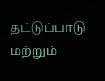தட்டுப்பாடு மற்றும்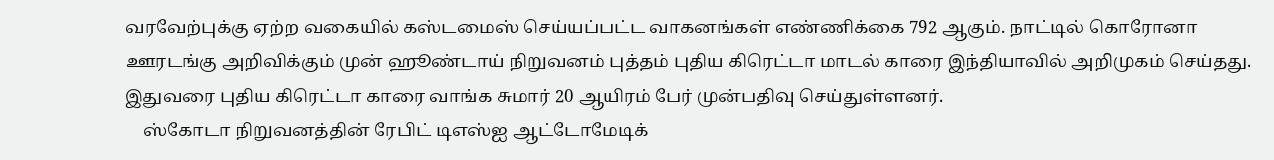வரவேற்புக்கு ஏற்ற வகையில் கஸ்டமைஸ் செய்யப்பட்ட வாகனங்கள் எண்ணிக்கை 792 ஆகும். நாட்டில் கொரோனா ஊரடங்கு அறிவிக்கும் முன் ஹூண்டாய் நிறுவனம் புத்தம் புதிய கிரெட்டா மாடல் காரை இந்தியாவில் அறிமுகம் செய்தது. இதுவரை புதிய கிரெட்டா காரை வாங்க சுமார் 20 ஆயிரம் பேர் முன்பதிவு செய்துள்ளனர்.
    ஸ்கோடா நிறுவனத்தின் ரேபிட் டிஎஸ்ஐ ஆட்டோமேடிக்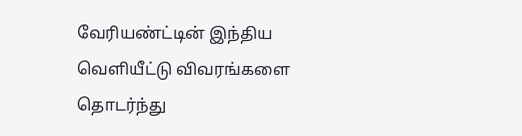வேரியண்ட்டின் இந்திய வெளியீட்டு விவரங்களை தொடர்ந்து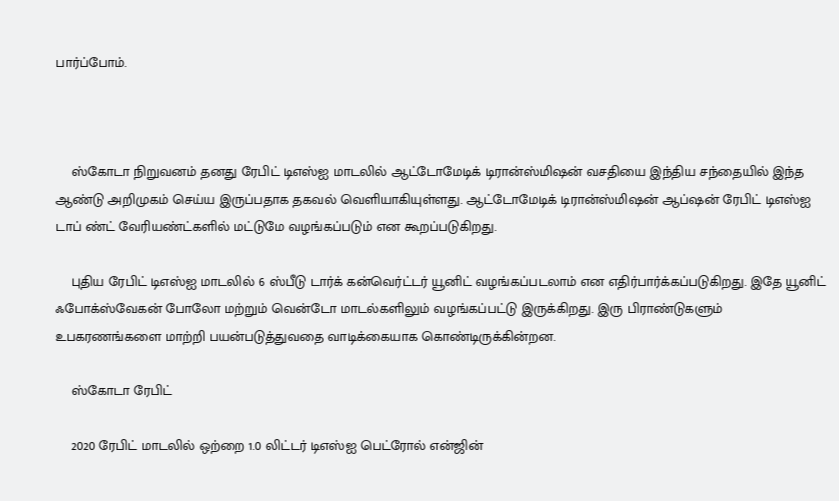பார்ப்போம்.



    ஸ்கோடா நிறுவனம் தனது ரேபிட் டிஎஸ்ஐ மாடலில் ஆட்டோமேடிக் டிரான்ஸ்மிஷன் வசதியை இந்திய சந்தையில் இந்த ஆண்டு அறிமுகம் செய்ய இருப்பதாக தகவல் வெளியாகியுள்ளது. ஆட்டோமேடிக் டிரான்ஸ்மிஷன் ஆப்ஷன் ரேபிட் டிஎஸ்ஐ டாப் ண்ட் வேரியண்ட்களில் மட்டுமே வழங்கப்படும் என கூறப்படுகிறது.

    புதிய ரேபிட் டிஎஸ்ஐ மாடலில் 6 ஸ்பீடு டார்க் கன்வெர்ட்டர் யூனிட் வழங்கப்படலாம் என எதிர்பார்க்கப்படுகிறது. இதே யூனிட் ஃபோக்ஸ்வேகன் போலோ மற்றும் வென்டோ மாடல்களிலும் வழங்கப்பட்டு இருக்கிறது. இரு பிராண்டுகளும் உபகரணங்களை மாற்றி பயன்படுத்துவதை வாடிக்கையாக கொண்டிருக்கின்றன.

    ஸ்கோடா ரேபிட்

    2020 ரேபிட் மாடலில் ஒற்றை 1.0 லிட்டர் டிஎஸ்ஐ பெட்ரோல் என்ஜின்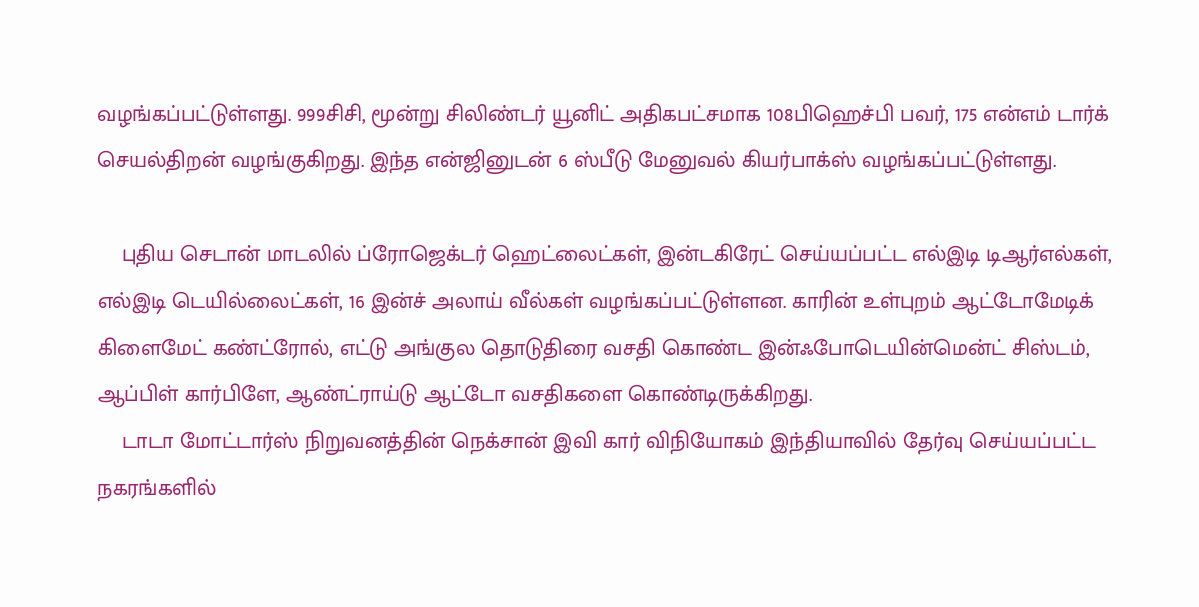வழங்கப்பட்டுள்ளது. 999சிசி, மூன்று சிலிண்டர் யூனிட் அதிகபட்சமாக 108பிஹெச்பி பவர், 175 என்எம் டார்க் செயல்திறன் வழங்குகிறது. இந்த என்ஜினுடன் 6 ஸ்பீடு மேனுவல் கியர்பாக்ஸ் வழங்கப்பட்டுள்ளது.

    புதிய செடான் மாடலில் ப்ரோஜெக்டர் ஹெட்லைட்கள், இன்டகிரேட் செய்யப்பட்ட எல்இடி டிஆர்எல்கள், எல்இடி டெயில்லைட்கள், 16 இன்ச் அலாய் வீல்கள் வழங்கப்பட்டுள்ளன. காரின் உள்புறம் ஆட்டோமேடிக் கிளைமேட் கண்ட்ரோல், எட்டு அங்குல தொடுதிரை வசதி கொண்ட இன்ஃபோடெயின்மென்ட் சிஸ்டம், ஆப்பிள் கார்பிளே, ஆண்ட்ராய்டு ஆட்டோ வசதிகளை கொண்டிருக்கிறது.
    டாடா மோட்டார்ஸ் நிறுவனத்தின் நெக்சான் இவி கார் விநியோகம் இந்தியாவில் தேர்வு செய்யப்பட்ட நகரங்களில்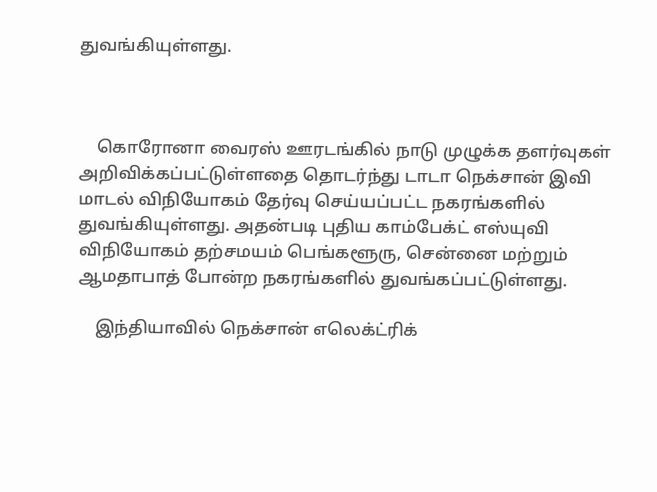துவங்கியுள்ளது.



    கொரோனா வைரஸ் ஊரடங்கில் நாடு முழுக்க தளர்வுகள் அறிவிக்கப்பட்டுள்ளதை தொடர்ந்து டாடா நெக்சான் இவி மாடல் விநியோகம் தேர்வு செய்யப்பட்ட நகரங்களில் துவங்கியுள்ளது. அதன்படி புதிய காம்பேக்ட் எஸ்யுவி விநியோகம் தற்சமயம் பெங்களூரு, சென்னை மற்றும் ஆமதாபாத் போன்ற நகரங்களில் துவங்கப்பட்டுள்ளது.

    இந்தியாவில் நெக்சான் எலெக்ட்ரிக்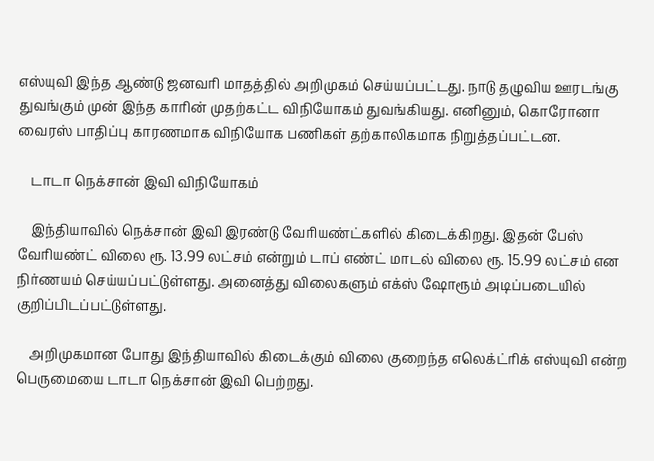எஸ்யுவி இந்த ஆண்டு ஜனவரி மாதத்தில் அறிமுகம் செய்யப்பட்டது. நாடு தழுவிய ஊரடங்கு துவங்கும் முன் இந்த காரின் முதற்கட்ட விநியோகம் துவங்கியது. எனினும், கொரோனா வைரஸ் பாதிப்பு காரணமாக விநியோக பணிகள் தற்காலிகமாக நிறுத்தப்பட்டன.

    டாடா நெக்சான் இவி விநியோகம்

    இந்தியாவில் நெக்சான் இவி இரண்டு வேரியண்ட்களில் கிடைக்கிறது. இதன் பேஸ் வேரியண்ட் விலை ரூ. 13.99 லட்சம் என்றும் டாப் எண்ட் மாடல் விலை ரூ. 15.99 லட்சம் என நிர்ணயம் செய்யப்பட்டுள்ளது. அனைத்து விலைகளும் எக்ஸ் ஷோரூம் அடிப்படையில் குறிப்பிடப்பட்டுள்ளது.

    அறிமுகமான போது இந்தியாவில் கிடைக்கும் விலை குறைந்த எலெக்ட்ரிக் எஸ்யுவி என்ற பெருமையை டாடா நெக்சான் இவி பெற்றது.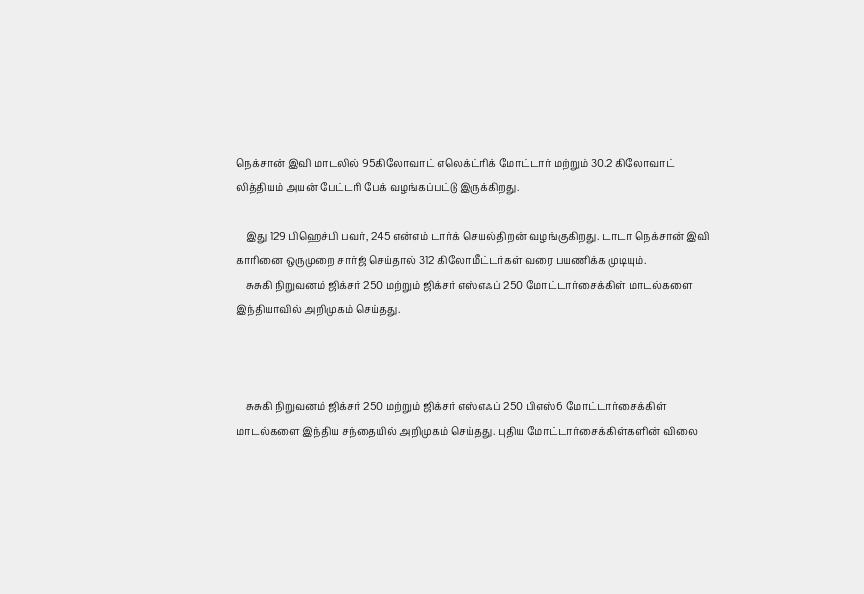நெக்சான் இவி மாடலில் 95கிலோவாட் எலெக்ட்ரிக் மோட்டார் மற்றும் 30.2 கிலோவாட் லித்தியம் அயன் பேட்டரி பேக் வழங்கப்பட்டு இருக்கிறது.

    இது 129 பிஹெச்பி பவர், 245 என்எம் டார்க் செயல்திறன் வழங்குகிறது. டாடா நெக்சான் இவி காரினை ஒருமுறை சார்ஜ் செய்தால் 312 கிலோமீட்டர்கள் வரை பயணிக்க முடியும்.
    சுசுகி நிறுவனம் ஜிக்சர் 250 மற்றும் ஜிக்சர் எஸ்எஃப் 250 மோட்டார்சைக்கிள் மாடல்களை இந்தியாவில் அறிமுகம் செய்தது.



    சுசுகி நிறுவனம் ஜிக்சர் 250 மற்றும் ஜிக்சர் எஸ்எஃப் 250 பிஎஸ்6 மோட்டார்சைக்கிள் மாடல்களை இந்திய சந்தையில் அறிமுகம் செய்தது. புதிய மோட்டார்சைக்கிள்களின் விலை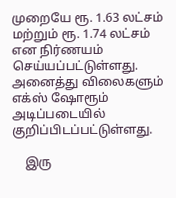முறையே ரூ. 1.63 லட்சம் மற்றும் ரூ. 1.74 லட்சம் என நிர்ணயம் செய்யப்பட்டுள்ளது. அனைத்து விலைகளும் எக்ஸ் ஷோரூம் அடிப்படையில் குறிப்பிடப்பட்டுள்ளது.

    இரு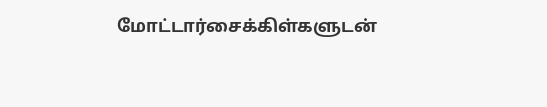மோட்டார்சைக்கிள்களுடன்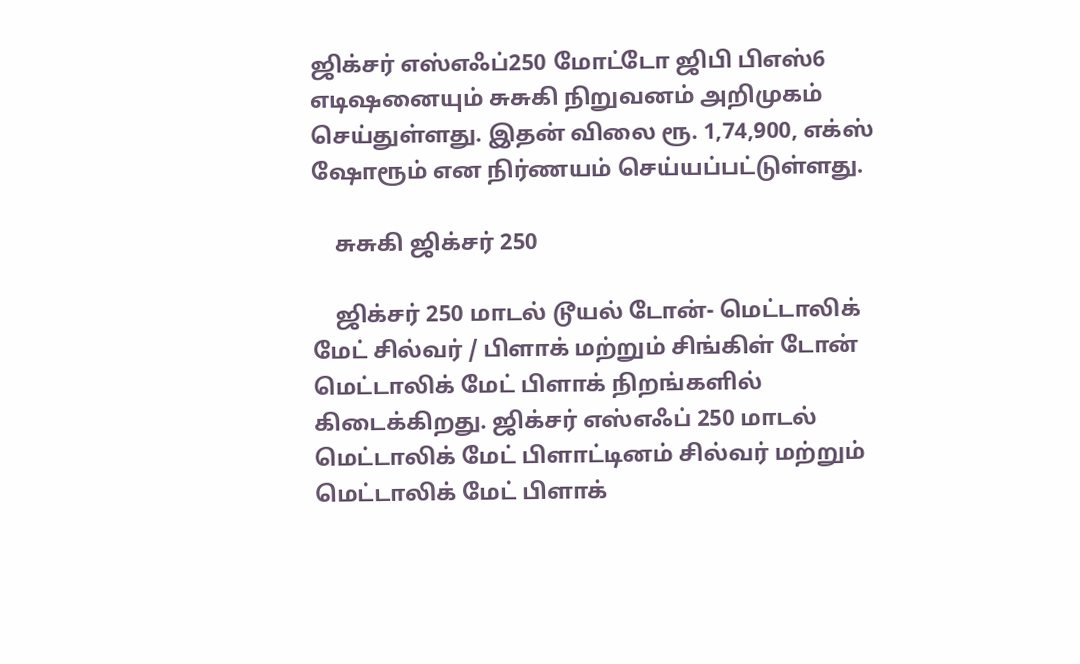ஜிக்சர் எஸ்எஃப்250 மோட்டோ ஜிபி பிஎஸ்6 எடிஷனையும் சுசுகி நிறுவனம் அறிமுகம் செய்துள்ளது. இதன் விலை ரூ. 1,74,900, எக்ஸ் ஷோரூம் என நிர்ணயம் செய்யப்பட்டுள்ளது.

    சுசுகி ஜிக்சர் 250

    ஜிக்சர் 250 மாடல் டூயல் டோன்- மெட்டாலிக் மேட் சில்வர் / பிளாக் மற்றும் சிங்கிள் டோன் மெட்டாலிக் மேட் பிளாக் நிறங்களில் கிடைக்கிறது. ஜிக்சர் எஸ்எஃப் 250 மாடல் மெட்டாலிக் மேட் பிளாட்டினம் சில்வர் மற்றும் மெட்டாலிக் மேட் பிளாக்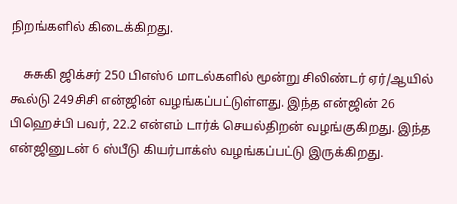நிறங்களில் கிடைக்கிறது.

    சுசுகி ஜிக்சர் 250 பிஎஸ்6 மாடல்களில் மூன்று சிலிண்டர் ஏர்/ஆயில் கூல்டு 249சிசி என்ஜின் வழங்கப்பட்டுள்ளது. இந்த என்ஜின் 26 பிஹெச்பி பவர், 22.2 என்எம் டார்க் செயல்திறன் வழங்குகிறது. இந்த என்ஜினுடன் 6 ஸ்பீடு கியர்பாக்ஸ் வழங்கப்பட்டு இருக்கிறது.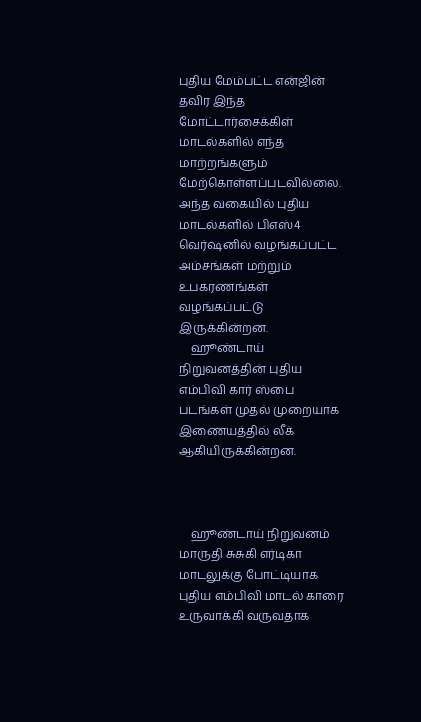புதிய மேம்பட்ட என்ஜின் தவிர இந்த மோட்டார்சைக்கிள் மாடல்களில் எந்த மாற்றங்களும் மேற்கொள்ளப்படவில்லை. அந்த வகையில் புதிய மாடல்களில் பிஎஸ்4 வெர்ஷனில் வழங்கப்பட்ட அம்சங்கள் மற்றும் உபகரணங்கள் வழங்கப்பட்டு இருக்கின்றன.
    ஹூண்டாய் நிறுவனத்தின் புதிய எம்பிவி கார் ஸ்பை படங்கள் முதல் முறையாக இணையத்தில் லீக் ஆகியிருக்கின்றன.



    ஹூண்டாய் நிறுவனம் மாருதி சுசுகி எர்டிகா மாடலுக்கு போட்டியாக புதிய எம்பிவி மாடல் காரை உருவாக்கி வருவதாக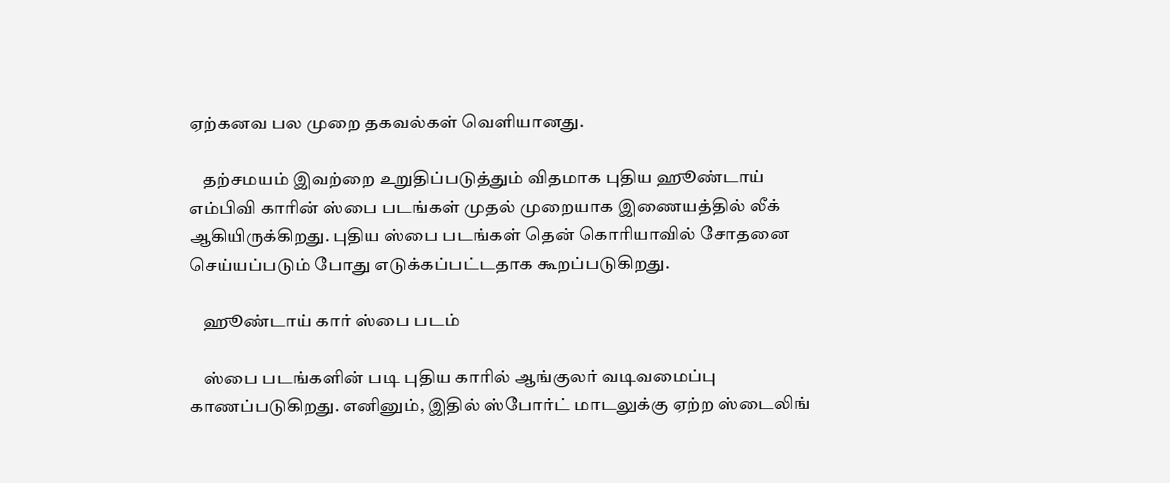ஏற்கனவ பல முறை தகவல்கள் வெளியானது.

    தற்சமயம் இவற்றை உறுதிப்படுத்தும் விதமாக புதிய ஹூண்டாய் எம்பிவி காரின் ஸ்பை படங்கள் முதல் முறையாக இணையத்தில் லீக் ஆகியிருக்கிறது. புதிய ஸ்பை படங்கள் தென் கொரியாவில் சோதனை செய்யப்படும் போது எடுக்கப்பட்டதாக கூறப்படுகிறது.

    ஹூண்டாய் கார் ஸ்பை படம்

    ஸ்பை படங்களின் படி புதிய காரில் ஆங்குலர் வடிவமைப்பு காணப்படுகிறது. எனினும், இதில் ஸ்போர்ட் மாடலுக்கு ஏற்ற ஸ்டைலிங்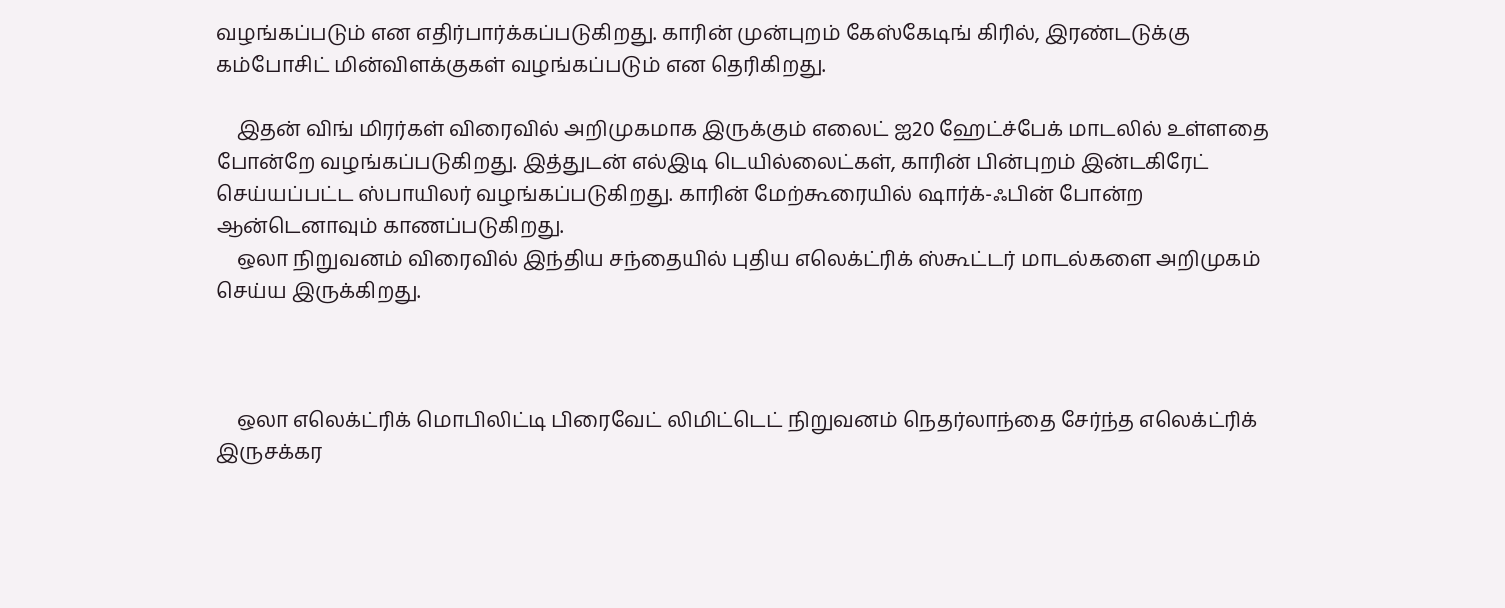வழங்கப்படும் என எதிர்பார்க்கப்படுகிறது. காரின் முன்புறம் கேஸ்கேடிங் கிரில், இரண்டடுக்கு கம்போசிட் மின்விளக்குகள் வழங்கப்படும் என தெரிகிறது.

    இதன் விங் மிரர்கள் விரைவில் அறிமுகமாக இருக்கும் எலைட் ஐ20 ஹேட்ச்பேக் மாடலில் உள்ளதை போன்றே வழங்கப்படுகிறது. இத்துடன் எல்இடி டெயில்லைட்கள், காரின் பின்புறம் இன்டகிரேட் செய்யப்பட்ட ஸ்பாயிலர் வழங்கப்படுகிறது. காரின் மேற்கூரையில் ஷார்க்-ஃபின் போன்ற ஆன்டெனாவும் காணப்படுகிறது.
    ஒலா நிறுவனம் விரைவில் இந்திய சந்தையில் புதிய எலெக்ட்ரிக் ஸ்கூட்டர் மாடல்களை அறிமுகம் செய்ய இருக்கிறது.



    ஒலா எலெக்ட்ரிக் மொபிலிட்டி பிரைவேட் லிமிட்டெட் நிறுவனம் நெதர்லாந்தை சேர்ந்த எலெக்ட்ரிக் இருசக்கர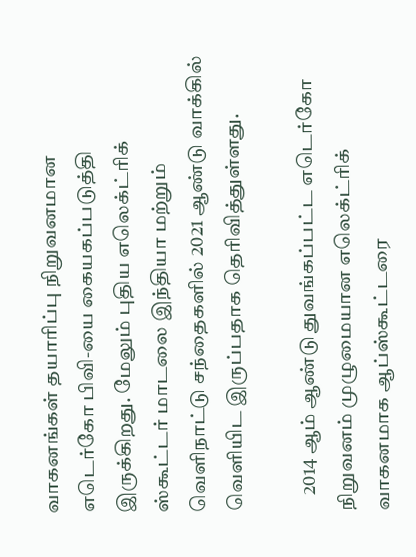வாகனங்கள் தயாரிப்பு நிறுவனமான எடெர்கோ பிவி-யை கையகப்படுத்தி இருக்கிறது. மேலும் புதிய எலெக்ட்ரிக் ஸ்கூட்டர் மாடலை இந்தியா மற்றும் வெளிநாட்டு சந்தைகளில் 2021 ஆண்டு வாக்கில் வெளியிட இருப்பதாக தெரிவித்துள்ளது.

    2014 ஆம் ஆண்டு துவங்கப்பட்ட எடெர்கோ நிறுவனம் முழுமையான எலெக்ட்ரிக் வாகனமாக ஆப்ஸ்கூட்டரை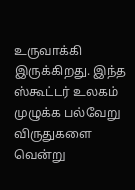உருவாக்கி இருக்கிறது. இந்த ஸ்கூட்டர் உலகம் முழுக்க பல்வேறு விருதுகளை வென்று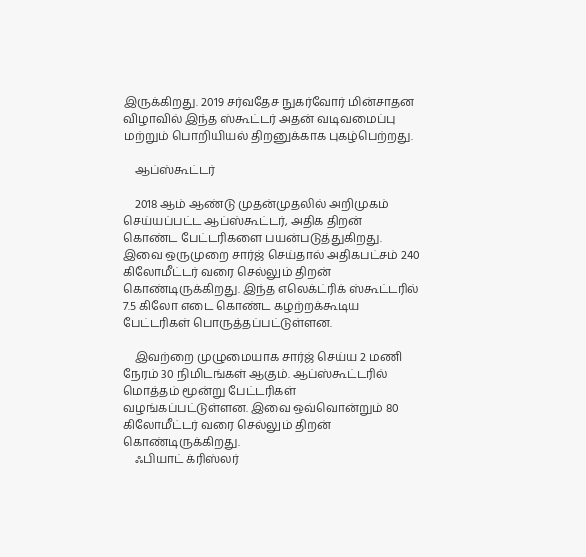இருக்கிறது. 2019 சர்வதேச நுகர்வோர் மின்சாதன விழாவில் இந்த ஸ்கூட்டர் அதன் வடிவமைப்பு மற்றும் பொறியியல் திறனுக்காக புகழ்பெற்றது.

    ஆப்ஸ்கூட்டர்

    2018 ஆம் ஆண்டு முதன்முதலில் அறிமுகம் செய்யப்பட்ட ஆப்ஸ்கூட்டர், அதிக திறன் கொண்ட பேட்டரிகளை பயன்படுத்துகிறது. இவை ஒருமுறை சார்ஜ் செய்தால் அதிகபட்சம் 240 கிலோமீட்டர் வரை செல்லும் திறன் கொண்டிருக்கிறது. இந்த எலெக்ட்ரிக் ஸ்கூட்டரில் 7.5 கிலோ எடை கொண்ட கழற்றக்கூடிய பேட்டரிகள் பொருத்தப்பட்டுள்ளன.

    இவற்றை முழுமையாக சார்ஜ் செய்ய 2 மணி நேரம் 30 நிமிடங்கள் ஆகும். ஆப்ஸ்கூட்டரில் மொத்தம் மூன்று பேட்டரிகள் வழங்கப்பட்டுள்ளன. இவை ஒவ்வொன்றும் 80 கிலோமீட்டர் வரை செல்லும் திறன் கொண்டிருக்கிறது.
    ஃபியாட் க்ரிஸ்லர்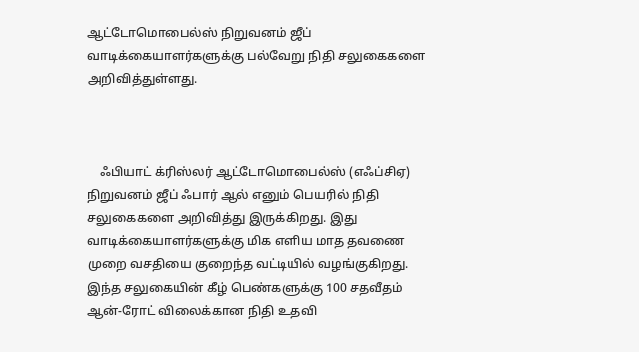ஆட்டோமொபைல்ஸ் நிறுவனம் ஜீப் வாடிக்கையாளர்களுக்கு பல்வேறு நிதி சலுகைகளை அறிவித்துள்ளது.



    ஃபியாட் க்ரிஸ்லர் ஆட்டோமொபைல்ஸ் (எஃப்சிஏ) நிறுவனம் ஜீப் ஃபார் ஆல் எனும் பெயரில் நிதி சலுகைகளை அறிவித்து இருக்கிறது. இது வாடிக்கையாளர்களுக்கு மிக எளிய மாத தவணை முறை வசதியை குறைந்த வட்டியில் வழங்குகிறது. இந்த சலுகையின் கீழ் பெண்களுக்கு 100 சதவீதம் ஆன்-ரோட் விலைக்கான நிதி உதவி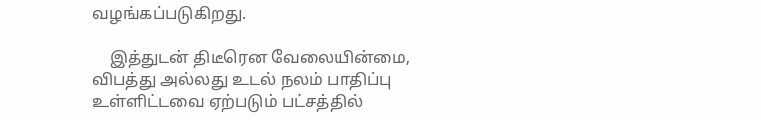வழங்கப்படுகிறது.

    இத்துடன் திடீரென வேலையின்மை, விபத்து அல்லது உடல் நலம் பாதிப்பு உள்ளிட்டவை ஏற்படும் பட்சத்தில்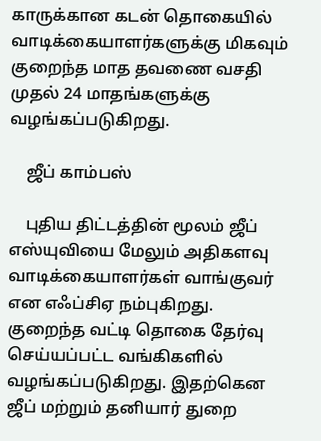காருக்கான கடன் தொகையில் வாடிக்கையாளர்களுக்கு மிகவும் குறைந்த மாத தவணை வசதி முதல் 24 மாதங்களுக்கு வழங்கப்படுகிறது.

    ஜீப் காம்பஸ்

    புதிய திட்டத்தின் மூலம் ஜீப் எஸ்யுவியை மேலும் அதிகளவு வாடிக்கையாளர்கள் வாங்குவர் என எஃப்சிஏ நம்புகிறது. குறைந்த வட்டி தொகை தேர்வு செய்யப்பட்ட வங்கிகளில் வழங்கப்படுகிறது. இதற்கென ஜீப் மற்றும் தனியார் துறை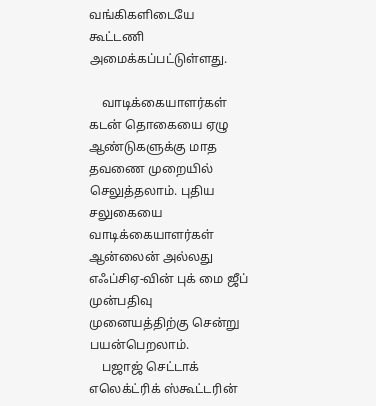வங்கிகளிடையே கூட்டணி அமைக்கப்பட்டுள்ளது.

    வாடிக்கையாளர்கள் கடன் தொகையை ஏழு ஆண்டுகளுக்கு மாத தவணை முறையில் செலுத்தலாம். புதிய சலுகையை வாடிக்கையாளர்கள் ஆன்லைன் அல்லது எஃப்சிஏ-வின் புக் மை ஜீப் முன்பதிவு முனையத்திற்கு சென்று பயன்பெறலாம்.
    பஜாஜ் செட்டாக் எலெக்ட்ரிக் ஸ்கூட்டரின்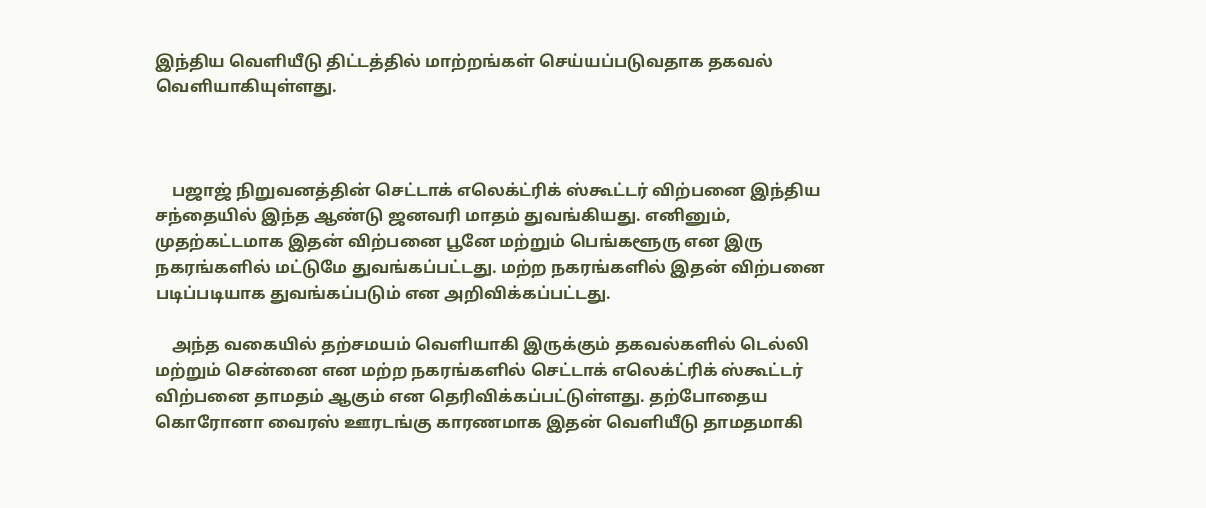இந்திய வெளியீடு திட்டத்தில் மாற்றங்கள் செய்யப்படுவதாக தகவல் வெளியாகியுள்ளது.



    பஜாஜ் நிறுவனத்தின் செட்டாக் எலெக்ட்ரிக் ஸ்கூட்டர் விற்பனை இந்திய சந்தையில் இந்த ஆண்டு ஜனவரி மாதம் துவங்கியது. எனினும், முதற்கட்டமாக இதன் விற்பனை பூனே மற்றும் பெங்களூரு என இரு நகரங்களில் மட்டுமே துவங்கப்பட்டது. மற்ற நகரங்களில் இதன் விற்பனை படிப்படியாக துவங்கப்படும் என அறிவிக்கப்பட்டது.

    அந்த வகையில் தற்சமயம் வெளியாகி இருக்கும் தகவல்களில் டெல்லி மற்றும் சென்னை என மற்ற நகரங்களில் செட்டாக் எலெக்ட்ரிக் ஸ்கூட்டர் விற்பனை தாமதம் ஆகும் என தெரிவிக்கப்பட்டுள்ளது. தற்போதைய கொரோனா வைரஸ் ஊரடங்கு காரணமாக இதன் வெளியீடு தாமதமாகி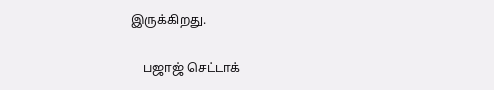இருக்கிறது.

    பஜாஜ் செட்டாக்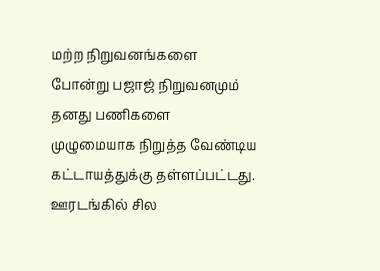மற்ற நிறுவனங்களை போன்று பஜாஜ் நிறுவனமும் தனது பணிகளை முழுமையாக நிறுத்த வேண்டிய கட்டாயத்துக்கு தள்ளப்பட்டது. ஊரடங்கில் சில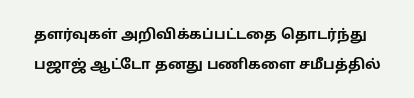தளர்வுகள் அறிவிக்கப்பட்டதை தொடர்ந்து பஜாஜ் ஆட்டோ தனது பணிகளை சமீபத்தில்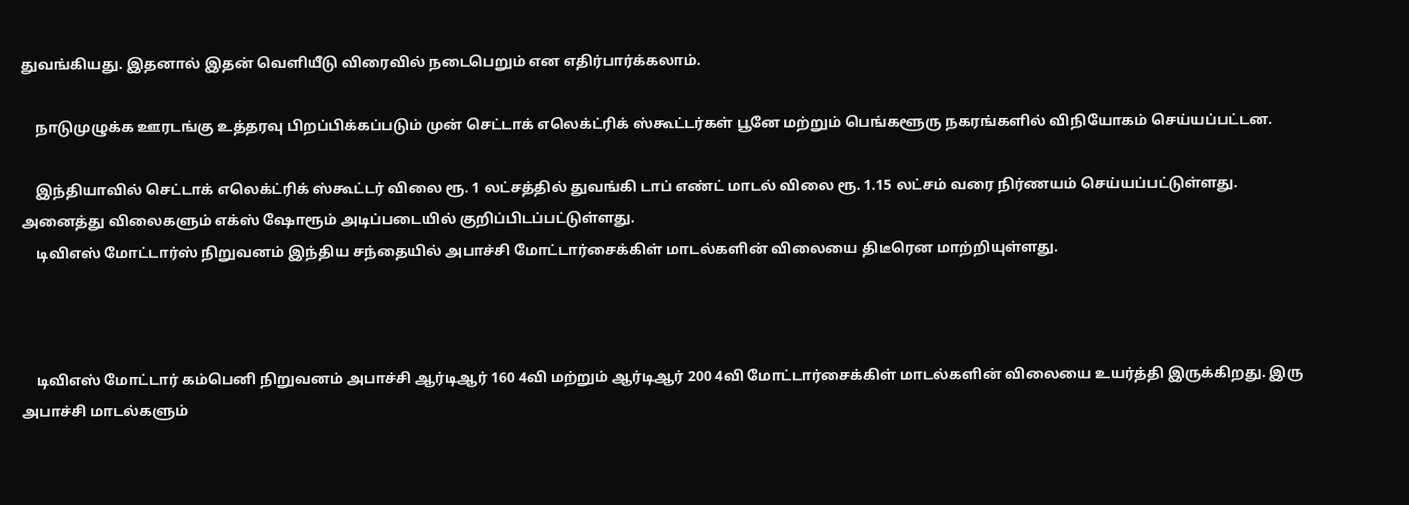துவங்கியது. இதனால் இதன் வெளியீடு விரைவில் நடைபெறும் என எதிர்பார்க்கலாம்.

    நாடுமுழுக்க ஊரடங்கு உத்தரவு பிறப்பிக்கப்படும் முன் செட்டாக் எலெக்ட்ரிக் ஸ்கூட்டர்கள் பூனே மற்றும் பெங்களூரு நகரங்களில் விநியோகம் செய்யப்பட்டன.

    இந்தியாவில் செட்டாக் எலெக்ட்ரிக் ஸ்கூட்டர் விலை ரூ. 1 லட்சத்தில் துவங்கி டாப் எண்ட் மாடல் விலை ரூ. 1.15 லட்சம் வரை நிர்ணயம் செய்யப்பட்டுள்ளது. அனைத்து விலைகளும் எக்ஸ் ஷோரூம் அடிப்படையில் குறிப்பிடப்பட்டுள்ளது.
    டிவிஎஸ் மோட்டார்ஸ் நிறுவனம் இந்திய சந்தையில் அபாச்சி மோட்டார்சைக்கிள் மாடல்களின் விலையை திடீரென மாற்றியுள்ளது.



    டிவிஎஸ் மோட்டார் கம்பெனி நிறுவனம் அபாச்சி ஆர்டிஆர் 160 4வி மற்றும் ஆர்டிஆர் 200 4வி மோட்டார்சைக்கிள் மாடல்களின் விலையை உயர்த்தி இருக்கிறது. இரு அபாச்சி மாடல்களும்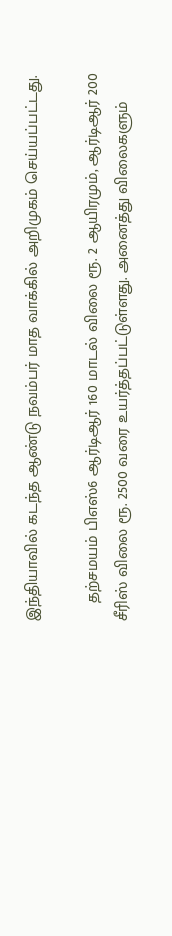இந்தியாவில் கடந்த ஆண்டு நவம்பர் மாத வாக்கில் அறிமுகம் செய்யப்பட்டது.

    தற்சமயம் பிஎஸ்6 ஆர்டிஆர் 160 மாடல் விலை ரூ. 2 ஆயிரமும், ஆர்டிஆர் 200 சீரிஸ் விலை ரூ. 2500 வரை உயர்த்தப்பட்டுள்ளது. அனைத்து விலைகளும்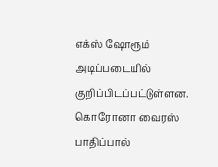எக்ஸ் ஷோரூம் அடிப்படையில் குறிப்பிடப்பட்டுள்ளன. கொரோனா வைரஸ் பாதிப்பால்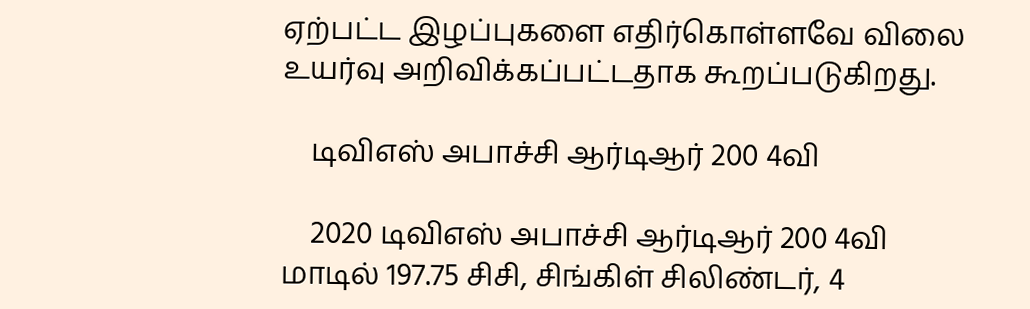ஏற்பட்ட இழப்புகளை எதிர்கொள்ளவே விலை உயர்வு அறிவிக்கப்பட்டதாக கூறப்படுகிறது.

    டிவிஎஸ் அபாச்சி ஆர்டிஆர் 200 4வி

    2020 டிவிஎஸ் அபாச்சி ஆர்டிஆர் 200 4வி மாடில் 197.75 சிசி, சிங்கிள் சிலிண்டர், 4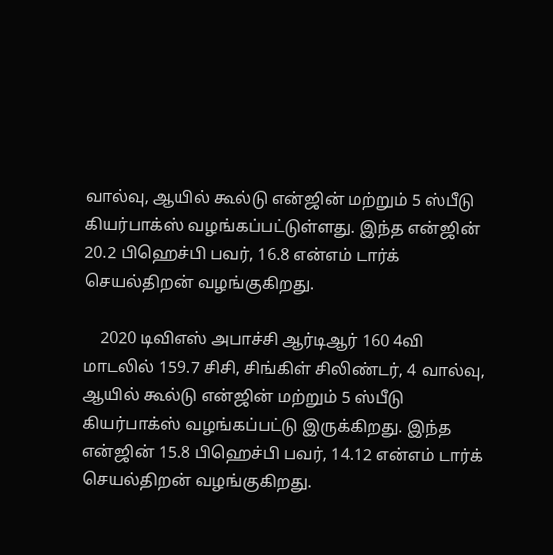வால்வு, ஆயில் கூல்டு என்ஜின் மற்றும் 5 ஸ்பீடு கியர்பாக்ஸ் வழங்கப்பட்டுள்ளது. இந்த என்ஜின் 20.2 பிஹெச்பி பவர், 16.8 என்எம் டார்க் செயல்திறன் வழங்குகிறது.

    2020 டிவிஎஸ் அபாச்சி ஆர்டிஆர் 160 4வி மாடலில் 159.7 சிசி, சிங்கிள் சிலிண்டர், 4 வால்வு, ஆயில் கூல்டு என்ஜின் மற்றும் 5 ஸ்பீடு கியர்பாக்ஸ் வழங்கப்பட்டு இருக்கிறது. இந்த என்ஜின் 15.8 பிஹெச்பி பவர், 14.12 என்எம் டார்க் செயல்திறன் வழங்குகிறது.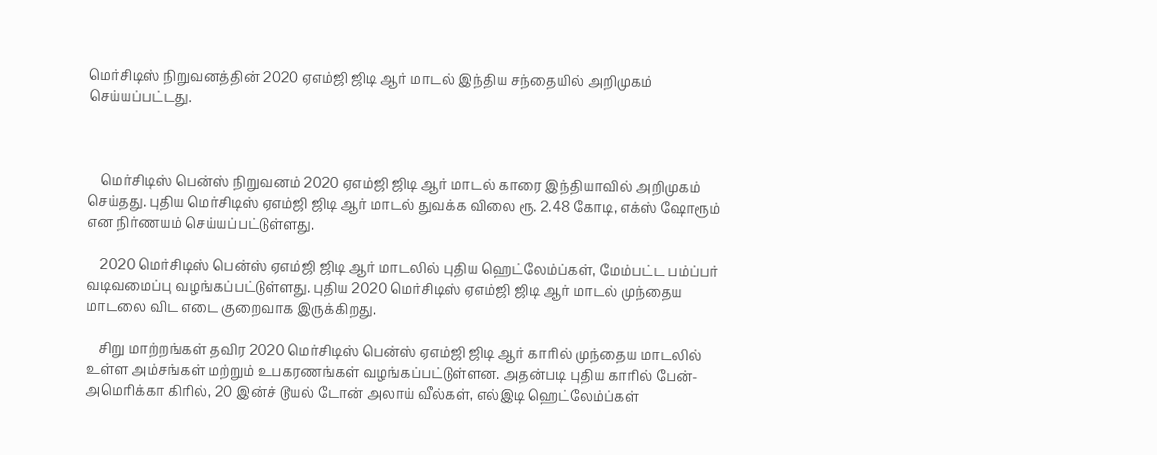மெர்சிடிஸ் நிறுவனத்தின் 2020 ஏஎம்ஜி ஜிடி ஆர் மாடல் இந்திய சந்தையில் அறிமுகம் செய்யப்பட்டது.



    மெர்சிடிஸ் பென்ஸ் நிறுவனம் 2020 ஏஎம்ஜி ஜிடி ஆர் மாடல் காரை இந்தியாவில் அறிமுகம் செய்தது. புதிய மெர்சிடிஸ் ஏஎம்ஜி ஜிடி ஆர் மாடல் துவக்க விலை ரூ. 2.48 கோடி, எக்ஸ் ஷோரூம் என நிர்ணயம் செய்யப்பட்டுள்ளது.

    2020 மெர்சிடிஸ் பென்ஸ் ஏஎம்ஜி ஜிடி ஆர் மாடலில் புதிய ஹெட்லேம்ப்கள், மேம்பட்ட பம்ப்பர் வடிவமைப்பு வழங்கப்பட்டுள்ளது. புதிய 2020 மெர்சிடிஸ் ஏஎம்ஜி ஜிடி ஆர் மாடல் முந்தைய மாடலை விட எடை குறைவாக இருக்கிறது.

    சிறு மாற்றங்கள் தவிர 2020 மெர்சிடிஸ் பென்ஸ் ஏஎம்ஜி ஜிடி ஆர் காரில் முந்தைய மாடலில் உள்ள அம்சங்கள் மற்றும் உபகரணங்கள் வழங்கப்பட்டுள்ளன. அதன்படி புதிய காரில் பேன்-அமெரிக்கா கிரில், 20 இன்ச் டூயல் டோன் அலாய் வீல்கள், எல்இடி ஹெட்லேம்ப்கள்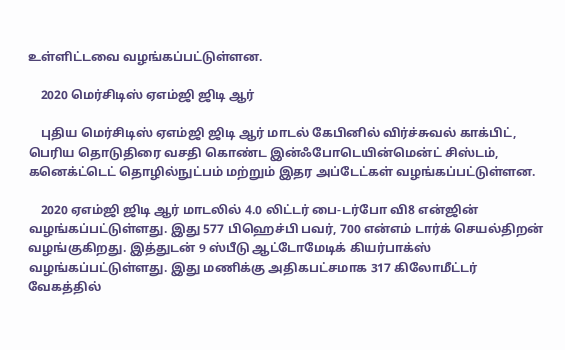உள்ளிட்டவை வழங்கப்பட்டுள்ளன.

    2020 மெர்சிடிஸ் ஏஎம்ஜி ஜிடி ஆர்

    புதிய மெர்சிடிஸ் ஏஎம்ஜி ஜிடி ஆர் மாடல் கேபினில் விர்ச்சுவல் காக்பிட், பெரிய தொடுதிரை வசதி கொண்ட இன்ஃபோடெயின்மென்ட் சிஸ்டம், கனெக்ட்டெட் தொழில்நுட்பம் மற்றும் இதர அப்டேட்கள் வழங்கப்பட்டுள்ளன.

    2020 ஏஎம்ஜி ஜிடி ஆர் மாடலில் 4.0 லிட்டர் பை-டர்போ வி8 என்ஜின் வழங்கப்பட்டுள்ளது. இது 577 பிஹெச்பி பவர், 700 என்எம் டார்க் செயல்திறன் வழங்குகிறது. இத்துடன் 9 ஸ்பீடு ஆட்டோமேடிக் கியர்பாக்ஸ் வழங்கப்பட்டுள்ளது. இது மணிக்கு அதிகபட்சமாக 317 கிலோமீட்டர் வேகத்தில்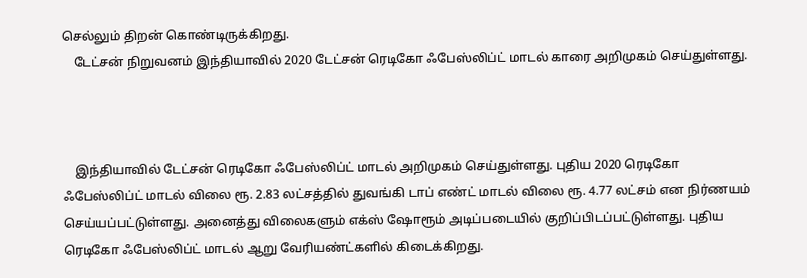செல்லும் திறன் கொண்டிருக்கிறது.
    டேட்சன் நிறுவனம் இந்தியாவில் 2020 டேட்சன் ரெடிகோ ஃபேஸ்லிப்ட் மாடல் காரை அறிமுகம் செய்துள்ளது.



    இந்தியாவில் டேட்சன் ரெடிகோ ஃபேஸ்லிப்ட் மாடல் அறிமுகம் செய்துள்ளது. புதிய 2020 ரெடிகோ ஃபேஸ்லிப்ட் மாடல் விலை ரூ. 2.83 லட்சத்தில் துவங்கி டாப் எண்ட் மாடல் விலை ரூ. 4.77 லட்சம் என நிர்ணயம் செய்யப்பட்டுள்ளது. அனைத்து விலைகளும் எக்ஸ் ஷோரூம் அடிப்படையில் குறிப்பிடப்பட்டுள்ளது. புதிய ரெடிகோ ஃபேஸ்லிப்ட் மாடல் ஆறு வேரியண்ட்களில் கிடைக்கிறது.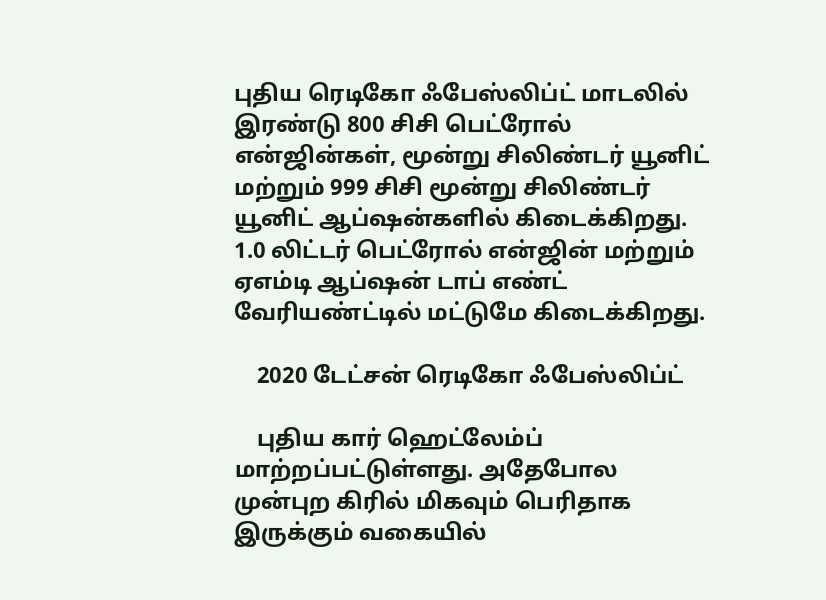புதிய ரெடிகோ ஃபேஸ்லிப்ட் மாடலில் இரண்டு 800 சிசி பெட்ரோல் என்ஜின்கள், மூன்று சிலிண்டர் யூனிட் மற்றும் 999 சிசி மூன்று சிலிண்டர் யூனிட் ஆப்ஷன்களில் கிடைக்கிறது. 1.0 லிட்டர் பெட்ரோல் என்ஜின் மற்றும் ஏஎம்டி ஆப்ஷன் டாப் எண்ட் வேரியண்ட்டில் மட்டுமே கிடைக்கிறது.

    2020 டேட்சன் ரெடிகோ ஃபேஸ்லிப்ட்

    புதிய கார் ஹெட்லேம்ப் மாற்றப்பட்டுள்ளது. அதேபோல முன்புற கிரில் மிகவும் பெரிதாக இருக்கும் வகையில்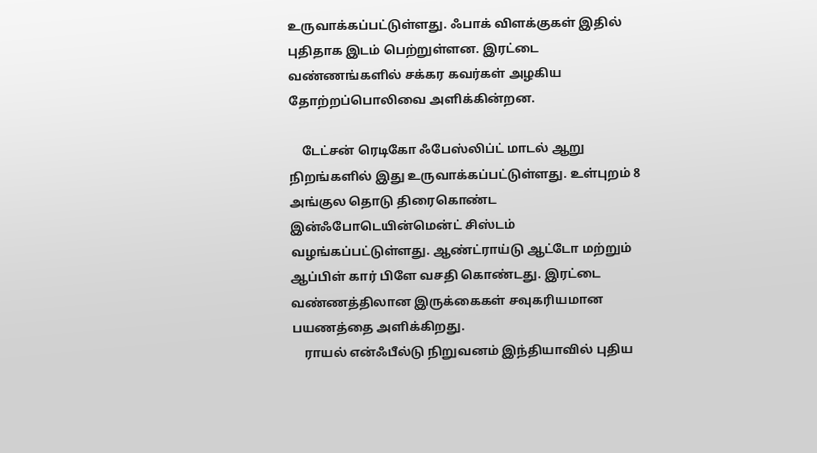உருவாக்கப்பட்டுள்ளது. ஃபாக் விளக்குகள் இதில் புதிதாக இடம் பெற்றுள்ளன. இரட்டை வண்ணங்களில் சக்கர கவர்கள் அழகிய தோற்றப்பொலிவை அளிக்கின்றன.

    டேட்சன் ரெடிகோ ஃபேஸ்லிப்ட் மாடல் ஆறு நிறங்களில் இது உருவாக்கப்பட்டுள்ளது. உள்புறம் 8 அங்குல தொடு திரைகொண்ட இன்ஃபோடெயின்மென்ட் சிஸ்டம் வழங்கப்பட்டுள்ளது. ஆண்ட்ராய்டு ஆட்டோ மற்றும் ஆப்பிள் கார் பிளே வசதி கொண்டது. இரட்டை வண்ணத்திலான இருக்கைகள் சவுகரியமான பயணத்தை அளிக்கிறது.
    ராயல் என்ஃபீல்டு நிறுவனம் இந்தியாவில் புதிய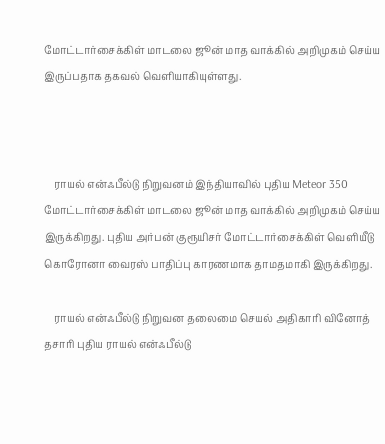மோட்டார்சைக்கிள் மாடலை ஜூன் மாத வாக்கில் அறிமுகம் செய்ய இருப்பதாக தகவல் வெளியாகியுள்ளது.



    ராயல் என்ஃபீல்டு நிறுவனம் இந்தியாவில் புதிய Meteor 350 மோட்டார்சைக்கிள் மாடலை ஜூன் மாத வாக்கில் அறிமுகம் செய்ய இருக்கிறது. புதிய அர்பன் குரூயிசர் மோட்டார்சைக்கிள் வெளியீடு கொரோனா வைரஸ் பாதிப்பு காரணமாக தாமதமாகி இருக்கிறது.

    ராயல் என்ஃபீல்டு நிறுவன தலைமை செயல் அதிகாரி வினோத் தசாரி புதிய ராயல் என்ஃபீல்டு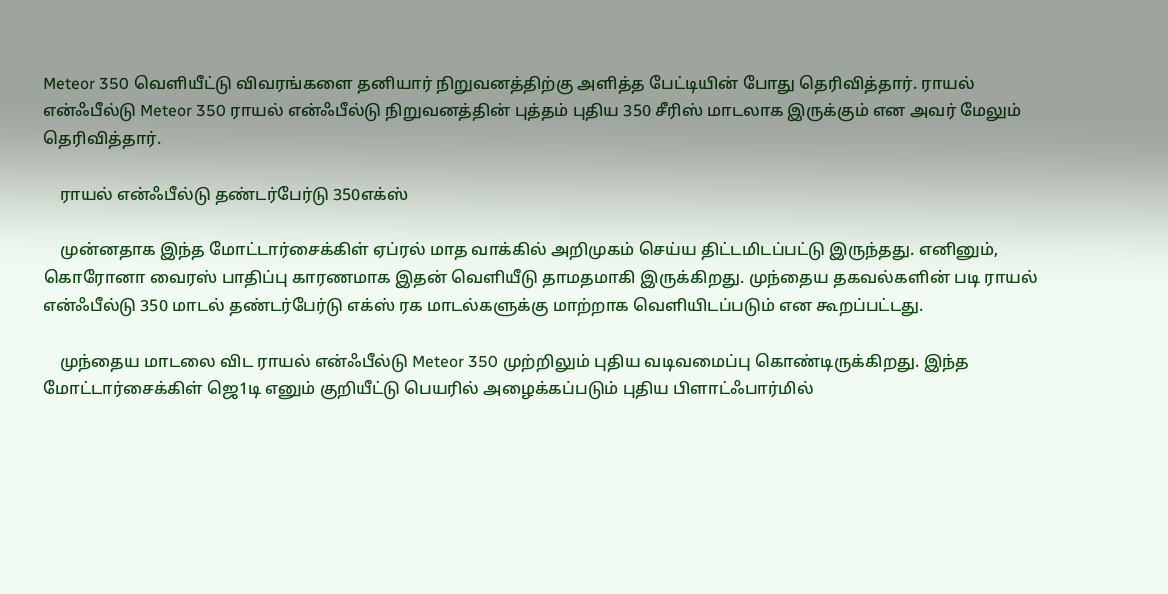Meteor 350 வெளியீட்டு விவரங்களை தனியார் நிறுவனத்திற்கு அளித்த பேட்டியின் போது தெரிவித்தார். ராயல் என்ஃபீல்டு Meteor 350 ராயல் என்ஃபீல்டு நிறுவனத்தின் புத்தம் புதிய 350 சீரிஸ் மாடலாக இருக்கும் என அவர் மேலும் தெரிவித்தார்.

    ராயல் என்ஃபீல்டு தண்டர்பேர்டு 350எக்ஸ்

    முன்னதாக இந்த மோட்டார்சைக்கிள் ஏப்ரல் மாத வாக்கில் அறிமுகம் செய்ய திட்டமிடப்பட்டு இருந்தது. எனினும், கொரோனா வைரஸ் பாதிப்பு காரணமாக இதன் வெளியீடு தாமதமாகி இருக்கிறது. முந்தைய தகவல்களின் படி ராயல் என்ஃபீல்டு 350 மாடல் தண்டர்பேர்டு எக்ஸ் ரக மாடல்களுக்கு மாற்றாக வெளியிடப்படும் என கூறப்பட்டது.

    முந்தைய மாடலை விட ராயல் என்ஃபீல்டு Meteor 350 முற்றிலும் புதிய வடிவமைப்பு கொண்டிருக்கிறது. இந்த மோட்டார்சைக்கிள் ஜெ1டி எனும் குறியீட்டு பெயரில் அழைக்கப்படும் புதிய பிளாட்ஃபார்மில்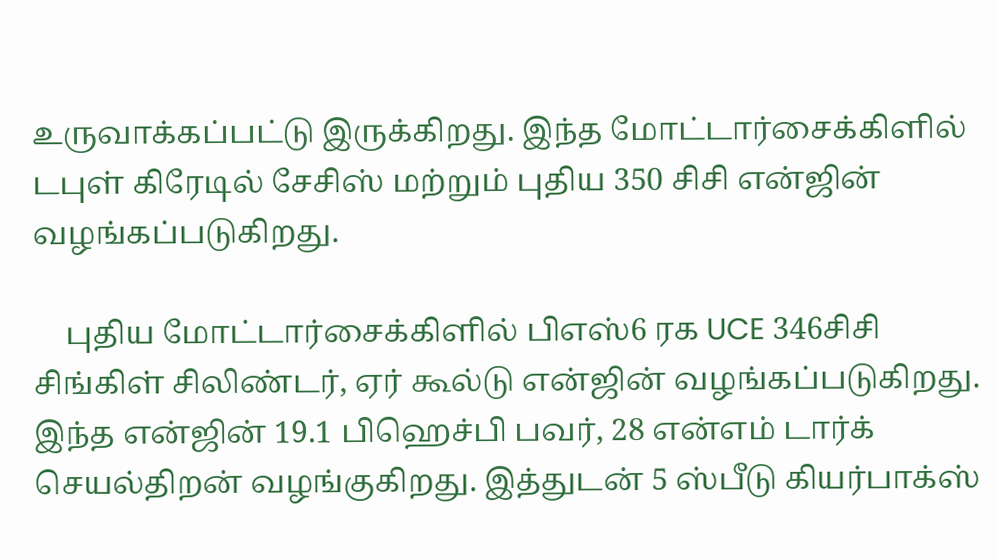உருவாக்கப்பட்டு இருக்கிறது. இந்த மோட்டார்சைக்கிளில் டபுள் கிரேடில் சேசிஸ் மற்றும் புதிய 350 சிசி என்ஜின் வழங்கப்படுகிறது.

    புதிய மோட்டார்சைக்கிளில் பிஎஸ்6 ரக UCE 346சிசி சிங்கிள் சிலிண்டர், ஏர் கூல்டு என்ஜின் வழங்கப்படுகிறது. இந்த என்ஜின் 19.1 பிஹெச்பி பவர், 28 என்எம் டார்க் செயல்திறன் வழங்குகிறது. இத்துடன் 5 ஸ்பீடு கியர்பாக்ஸ்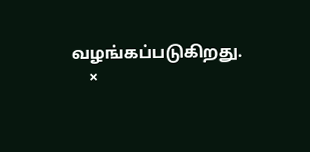வழங்கப்படுகிறது.
    ×